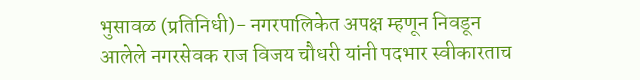भुसावळ (प्रतिनिधी)- नगरपालिकेत अपक्ष म्हणून निवडून आलेले नगरसेवक राज विजय चौधरी यांनी पदभार स्वीकारताच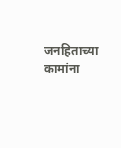जनहिताच्या कामांना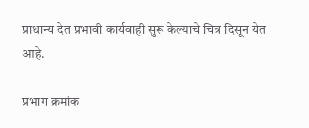प्राधान्य देत प्रभावी कार्यवाही सुरू केल्याचे चित्र दिसून येत आहे.

प्रभाग क्रमांक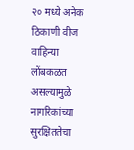२० मध्ये अनेक ठिकाणी वीज वाहिन्या लोंबकळत असल्यामुळे नागरिकांच्या सुरक्षिततेचा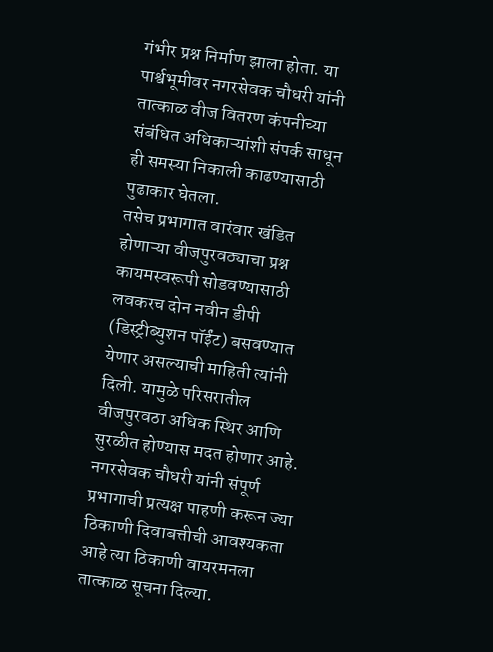गंभीर प्रश्न निर्माण झाला होता. या पार्श्वभूमीवर नगरसेवक चौधरी यांनी तात्काळ वीज वितरण कंपनीच्या संबंधित अधिकाऱ्यांशी संपर्क साधून ही समस्या निकाली काढण्यासाठी पुढाकार घेतला.
तसेच प्रभागात वारंवार खंडित होणाऱ्या वीजपुरवठ्याचा प्रश्न कायमस्वरूपी सोडवण्यासाठी लवकरच दोन नवीन डीपी (डिस्ट्रीब्युशन पॉईंट) बसवण्यात येणार असल्याची माहिती त्यांनी दिली. यामुळे परिसरातील वीजपुरवठा अधिक स्थिर आणि सुरळीत होण्यास मदत होणार आहे.
नगरसेवक चौधरी यांनी संपूर्ण प्रभागाची प्रत्यक्ष पाहणी करून ज्या ठिकाणी दिवाबत्तीची आवश्यकता आहे त्या ठिकाणी वायरमनला तात्काळ सूचना दिल्या.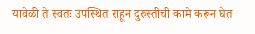यावेळी ते स्वतः उपस्थित राहून दुरुस्तीची कामे करून घेत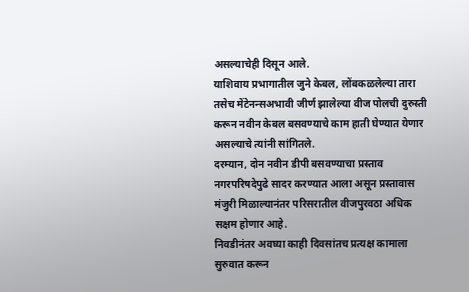असल्याचेही दिसून आले.
याशिवाय प्रभागातील जुने केबल, लोंबकळलेल्या तारा तसेच मेंटेनन्सअभावी जीर्ण झालेल्या वीज पोलची दुरुस्ती करून नवीन केबल बसवण्याचे काम हाती घेण्यात येणार असल्याचे त्यांनी सांगितले.
दरम्यान, दोन नवीन डीपी बसवण्याचा प्रस्ताव नगरपरिषदेपुढे सादर करण्यात आला असून प्रस्तावास मंजुरी मिळाल्यानंतर परिसरातील वीजपुरवठा अधिक सक्षम होणार आहे.
निवडीनंतर अवघ्या काही दिवसांतच प्रत्यक्ष कामाला सुरुवात करून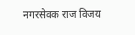नगरसेवक राज विजय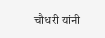चौधरी यांनी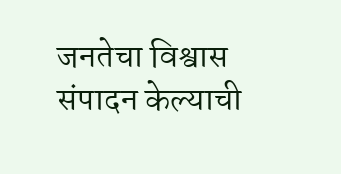जनतेचा विश्वास संपादन केल्याची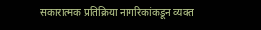सकारात्मक प्रतिक्रिया नागरिकांकडून व्यक्त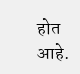होत आहे.